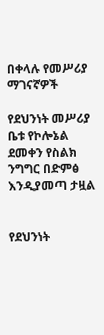በቀላሉ የመሥሪያ ማገናኛዎች

የደህንነት መሥሪያ ቤቱ የኮሎኔል ደመቀን የስልክ ንግግር በድምፅ እንዲያመጣ ታዟል


የደህንነት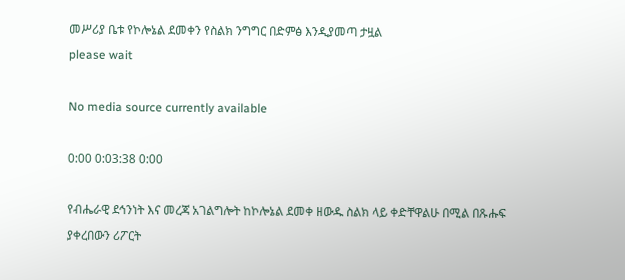መሥሪያ ቤቱ የኮሎኔል ደመቀን የስልክ ንግግር በድምፅ እንዲያመጣ ታዟል
please wait

No media source currently available

0:00 0:03:38 0:00

የብሔራዊ ደኅንነት እና መረጃ አገልግሎት ከኮሎኔል ደመቀ ዘውዱ ስልክ ላይ ቀድቸዋልሁ በሚል በጹሑፍ ያቀረበውን ሪፖርት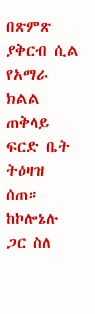በጽምጽ ያቅርብ ሲል የአማራ ክልል ጠቅላይ ፍርድ ቤት ትዕዛዝ ሰጠ። ከኮሎኔሉ ጋር ስለ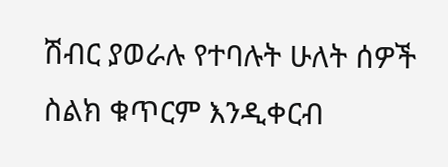ሽብር ያወራሉ የተባሉት ሁለት ሰዎች ስልክ ቁጥርም እንዲቀርብ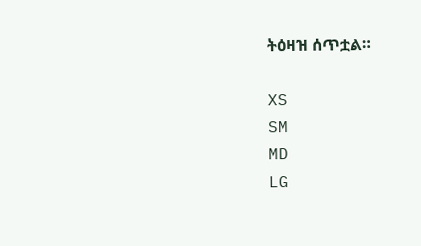ትዕዛዝ ሰጥቷል።

XS
SM
MD
LG